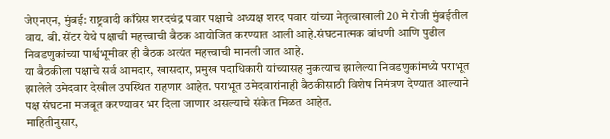जेएनएन, मुंबई: राष्ट्रवादी काँग्रेस शरदचंद्र पवार पक्षाचे अध्यक्ष शरद पवार यांच्या नेतृत्वाखाली 20 मे रोजी मुंबईतील वाय. बी. सेंटर येथे पक्षाची महत्त्वाची बैठक आयोजित करण्यात आली आहे.संघटनात्मक बांधणी आणि पुढील निवडणुकांच्या पार्श्वभूमीवर ही बैठक अत्यंत महत्त्वाची मानली जात आहे.
या बैठकीला पक्षाचे सर्व आमदार, खासदार, प्रमुख पदाधिकारी यांच्यासह नुकत्याच झालेल्या निवडणुकांमध्ये पराभूत झालेले उमेदवार देखील उपस्थित राहणार आहेत. पराभूत उमेदवारांनाही बैठकीसाठी विशेष निमंत्रण देण्यात आल्याने पक्ष संघटना मजबूत करण्यावर भर दिला जाणार असल्याचे संकेत मिळत आहेत.
माहितीनुसार,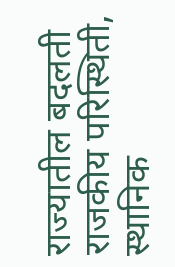राज्यातील बदलती राजकीय परिस्थिती, स्थानिक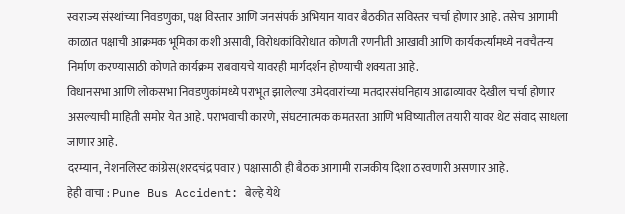स्वराज्य संस्थांच्या निवडणुका, पक्ष विस्तार आणि जनसंपर्क अभियान यावर बैठकीत सविस्तर चर्चा होणार आहे. तसेच आगामी काळात पक्षाची आक्रमक भूमिका कशी असावी, विरोधकांविरोधात कोणती रणनीती आखावी आणि कार्यकर्त्यांमध्ये नवचैतन्य निर्माण करण्यासाठी कोणते कार्यक्रम राबवायचे यावरही मार्गदर्शन होण्याची शक्यता आहे.
विधानसभा आणि लोकसभा निवडणुकांमध्ये पराभूत झालेल्या उमेदवारांच्या मतदारसंघनिहाय आढाव्यावर देखील चर्चा होणार असल्याची माहिती समोर येत आहे. पराभवाची कारणे, संघटनात्मक कमतरता आणि भविष्यातील तयारी यावर थेट संवाद साधला जाणार आहे.
दरम्यान, नेशनलिस्ट कांग्रेस(शरदचंद्र पवार ) पक्षासाठी ही बैठक आगामी राजकीय दिशा ठरवणारी असणार आहे.
हेही वाचा : Pune Bus Accident: बेल्हे येथे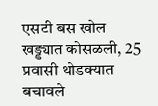एसटी बस खोल खड्ड्यात कोसळली, 25 प्रवासी थोडक्यात बचावले